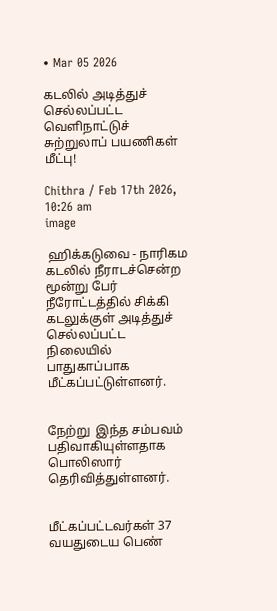• Mar 05 2026

கடலில் அடித்துச் செல்லப்பட்ட வெளிநாட்டுச் சுற்றுலாப் பயணிகள் மீட்பு!

Chithra / Feb 17th 2026, 10:26 am
image

 ஹிக்கடுவை - நாரிகம கடலில் நீராடச்சென்ற மூன்று பேர் நீரோட்டத்தில் சிக்கி கடலுக்குள் அடித்துச் செல்லப்பட்ட நிலையில் பாதுகாப்பாக மீட்கப்பட்டுள்ளனர்.


நேற்று  இந்த சம்பவம் பதிவாகியுள்ளதாக பொலிஸார் தெரிவித்துள்ளனர்.


மீட்கப்பட்டவர்கள் 37 வயதுடைய பெண்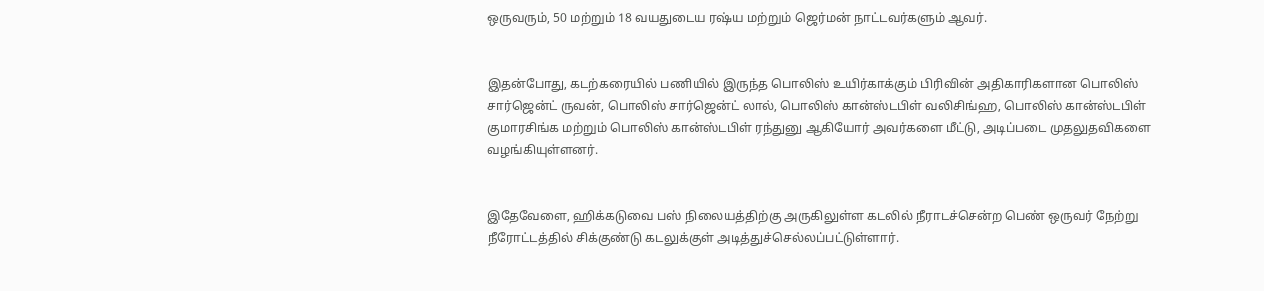ஒருவரும், 50 மற்றும் 18 வயதுடைய ரஷ்ய மற்றும் ஜெர்மன் நாட்டவர்களும் ஆவர்.


இதன்போது, கடற்கரையில் பணியில் இருந்த பொலிஸ் உயிர்காக்கும் பிரிவின் அதிகாரிகளான பொலிஸ் சார்ஜென்ட் ருவன், பொலிஸ் சார்ஜென்ட் லால், பொலிஸ் கான்ஸ்டபிள் வலிசிங்ஹ, பொலிஸ் கான்ஸ்டபிள் குமாரசிங்க மற்றும் பொலிஸ் கான்ஸ்டபிள் ரந்துனு ஆகியோர் அவர்களை மீட்டு, அடிப்படை முதலுதவிகளை வழங்கியுள்ளனர்.


இதேவேளை, ஹிக்கடுவை பஸ் நிலையத்திற்கு அருகிலுள்ள கடலில் நீராடச்சென்ற பெண் ஒருவர் நேற்று நீரோட்டத்தில் சிக்குண்டு கடலுக்குள் அடித்துச்செல்லப்பட்டுள்ளார்.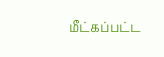மீட்கப்பட்ட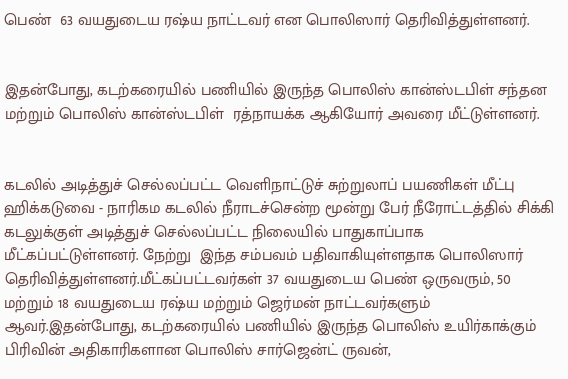பெண்  63 வயதுடைய ரஷ்ய நாட்டவர் என பொலிஸார் தெரிவித்துள்ளனர்.


இதன்போது, கடற்கரையில் பணியில் இருந்த பொலிஸ் கான்ஸ்டபிள் சந்தன மற்றும் பொலிஸ் கான்ஸ்டபிள்  ரத்நாயக்க ஆகியோர் அவரை மீட்டுள்ளனர்.


கடலில் அடித்துச் செல்லப்பட்ட வெளிநாட்டுச் சுற்றுலாப் பயணிகள் மீட்பு  ஹிக்கடுவை - நாரிகம கடலில் நீராடச்சென்ற மூன்று பேர் நீரோட்டத்தில் சிக்கி கடலுக்குள் அடித்துச் செல்லப்பட்ட நிலையில் பாதுகாப்பாக மீட்கப்பட்டுள்ளனர். நேற்று  இந்த சம்பவம் பதிவாகியுள்ளதாக பொலிஸார் தெரிவித்துள்ளனர்.மீட்கப்பட்டவர்கள் 37 வயதுடைய பெண் ஒருவரும், 50 மற்றும் 18 வயதுடைய ரஷ்ய மற்றும் ஜெர்மன் நாட்டவர்களும் ஆவர்.இதன்போது, கடற்கரையில் பணியில் இருந்த பொலிஸ் உயிர்காக்கும் பிரிவின் அதிகாரிகளான பொலிஸ் சார்ஜென்ட் ருவன்,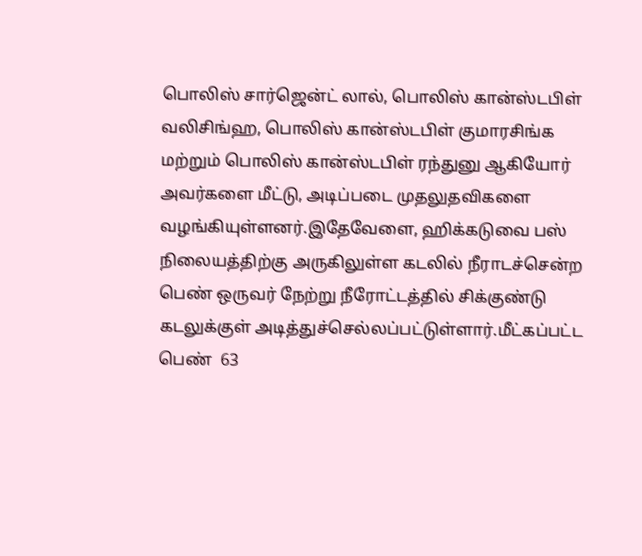பொலிஸ் சார்ஜென்ட் லால், பொலிஸ் கான்ஸ்டபிள் வலிசிங்ஹ, பொலிஸ் கான்ஸ்டபிள் குமாரசிங்க மற்றும் பொலிஸ் கான்ஸ்டபிள் ரந்துனு ஆகியோர் அவர்களை மீட்டு, அடிப்படை முதலுதவிகளை வழங்கியுள்ளனர்.இதேவேளை, ஹிக்கடுவை பஸ் நிலையத்திற்கு அருகிலுள்ள கடலில் நீராடச்சென்ற பெண் ஒருவர் நேற்று நீரோட்டத்தில் சிக்குண்டு கடலுக்குள் அடித்துச்செல்லப்பட்டுள்ளார்.மீட்கப்பட்ட பெண்  63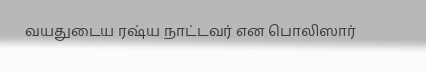வயதுடைய ரஷ்ய நாட்டவர் என பொலிஸார்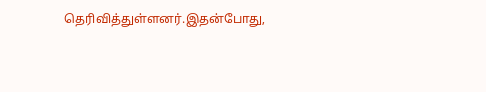தெரிவித்துள்ளனர்.இதன்போது,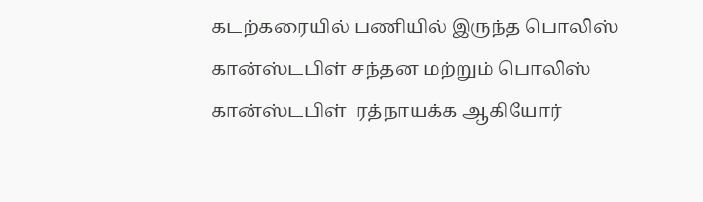கடற்கரையில் பணியில் இருந்த பொலிஸ் கான்ஸ்டபிள் சந்தன மற்றும் பொலிஸ் கான்ஸ்டபிள்  ரத்நாயக்க ஆகியோர்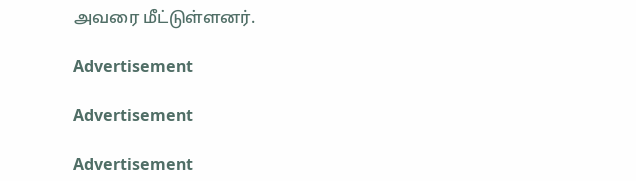அவரை மீட்டுள்ளனர்.

Advertisement

Advertisement

Advertisement